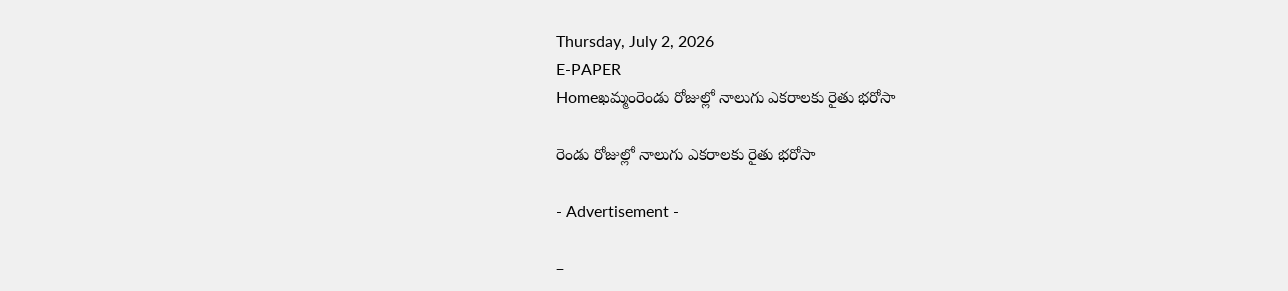Thursday, July 2, 2026
E-PAPER
Homeఖమ్మంరెండు రోజుల్లో నాలుగు ఎకరాలకు రైతు భరోసా

రెండు రోజుల్లో నాలుగు ఎకరాలకు రైతు భరోసా

- Advertisement -

–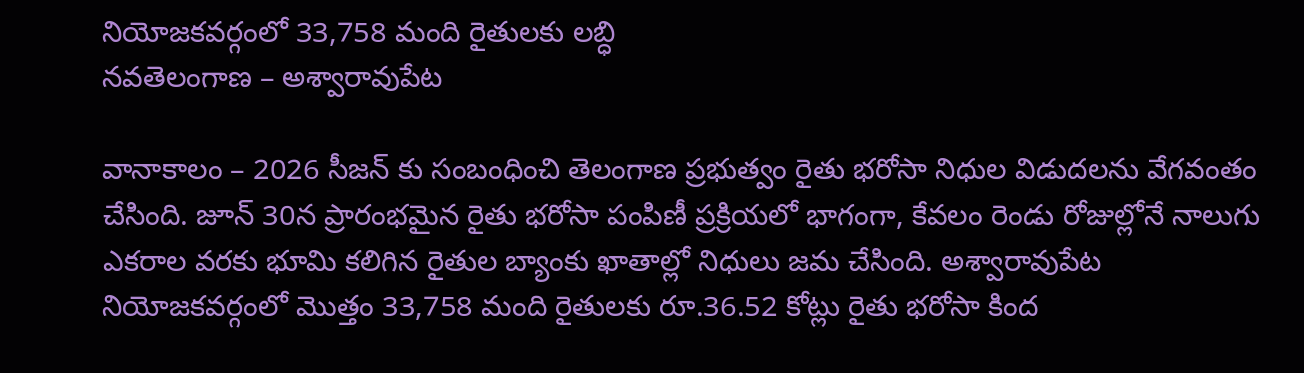నియోజకవర్గంలో 33,758 మంది రైతులకు లబ్ధి
నవతెలంగాణ – అశ్వారావుపేట

వానాకాలం – 2026 సీజన్‌ కు సంబంధించి తెలంగాణ ప్రభుత్వం రైతు భరోసా నిధుల విడుదలను వేగవంతం చేసింది. జూన్ 30న ప్రారంభమైన రైతు భరోసా పంపిణీ ప్రక్రియలో భాగంగా, కేవలం రెండు రోజుల్లోనే నాలుగు ఎకరాల వరకు భూమి కలిగిన రైతుల బ్యాంకు ఖాతాల్లో నిధులు జమ చేసింది. అశ్వారావుపేట నియోజకవర్గంలో మొత్తం 33,758 మంది రైతులకు రూ.36.52 కోట్లు రైతు భరోసా కింద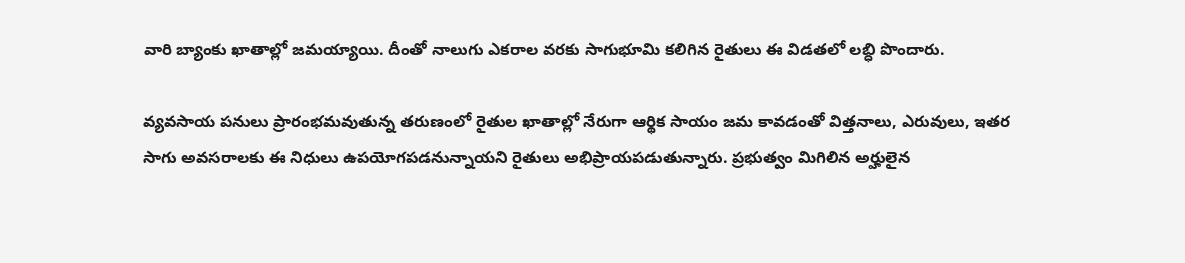వారి బ్యాంకు ఖాతాల్లో జమయ్యాయి. దీంతో నాలుగు ఎకరాల వరకు సాగుభూమి కలిగిన రైతులు ఈ విడతలో లబ్ధి పొందారు.

వ్యవసాయ పనులు ప్రారంభమవుతున్న తరుణంలో రైతుల ఖాతాల్లో నేరుగా ఆర్థిక సాయం జమ కావడంతో విత్తనాలు, ఎరువులు, ఇతర సాగు అవసరాలకు ఈ నిధులు ఉపయోగపడనున్నాయని రైతులు అభిప్రాయపడుతున్నారు. ప్రభుత్వం మిగిలిన అర్హులైన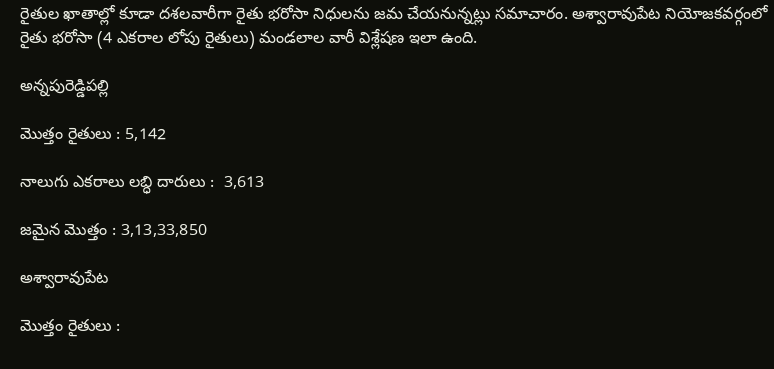రైతుల ఖాతాల్లో కూడా దశలవారీగా రైతు భరోసా నిధులను జమ చేయనున్నట్లు సమాచారం. అశ్వారావుపేట నియోజకవర్గంలో రైతు భరోసా (4 ఎకరాల లోపు రైతులు) మండలాల వారీ విశ్లేషణ ఇలా ఉంది.

అన్నపురెడ్డిపల్లి

మొత్తం రైతులు : 5,142

నాలుగు ఎకరాలు లబ్ధి దారులు :  3,613

జమైన మొత్తం : 3,13,33,850

అశ్వారావుపేట

మొత్తం రైతులు :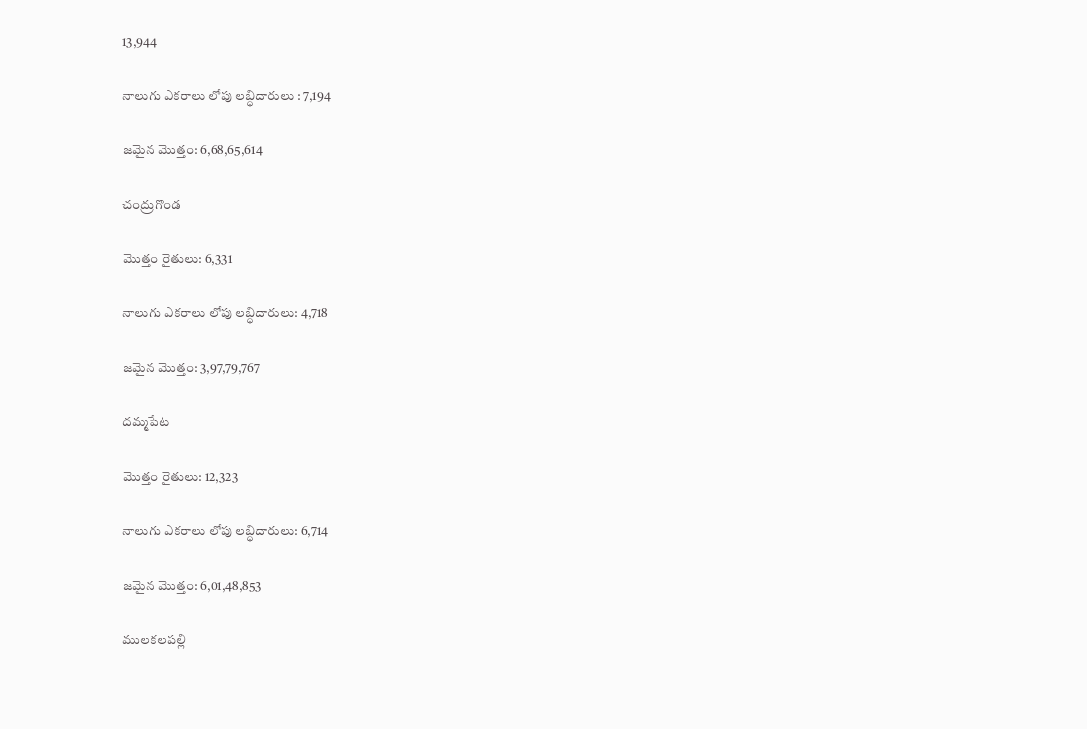13,944

నాలుగు ఎకరాలు లోపు లబ్ధిదారులు : 7,194

జమైన మొత్తం: 6,68,65,614

చంద్రుగొండ

మొత్తం రైతులు: 6,331

నాలుగు ఎకరాలు లోపు లబ్ధిదారులు: 4,718

జమైన మొత్తం: 3,97,79,767

దమ్మపేట

మొత్తం రైతులు: 12,323

నాలుగు ఎకరాలు లోపు లబ్ధిదారులు: 6,714

జమైన మొత్తం: 6,01,48,853

ములకలపల్లి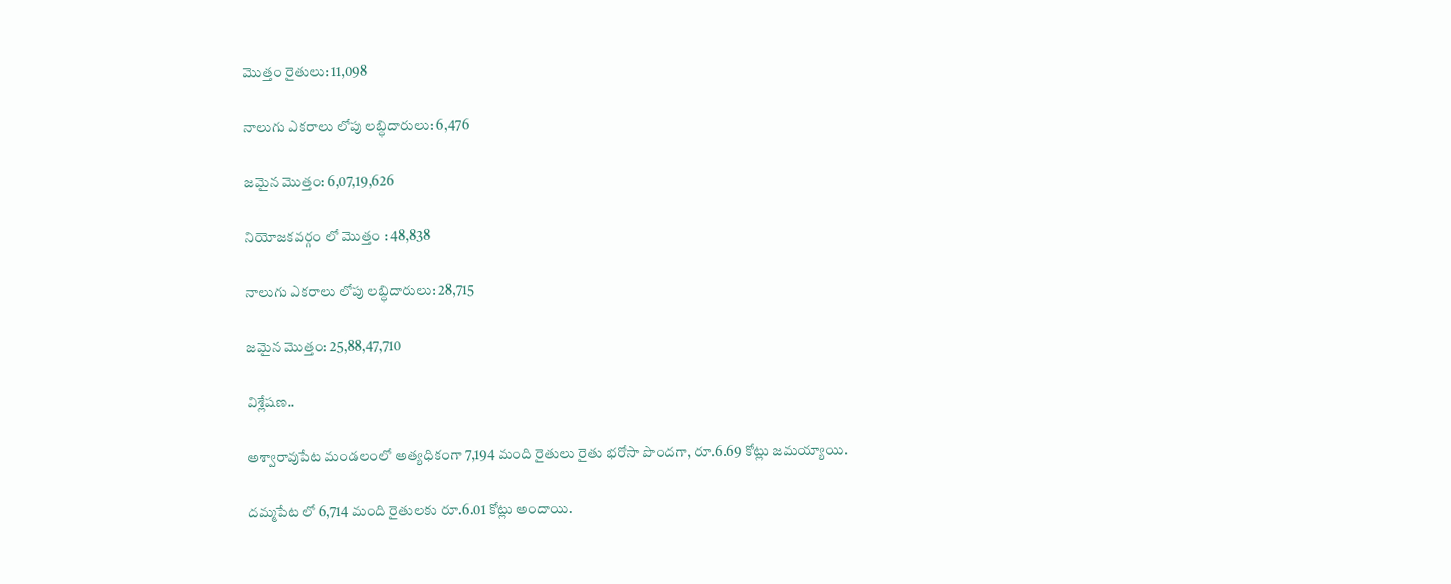మొత్తం రైతులు: 11,098

నాలుగు ఎకరాలు లోపు లబ్ధిదారులు: 6,476

జమైన మొత్తం: 6,07,19,626

నియోజకవర్గం లో మొత్తం : 48,838

నాలుగు ఎకరాలు లోపు లబ్ధిదారులు: 28,715

జమైన మొత్తం: 25,88,47,710

విశ్లేషణ..

అశ్వారావుపేట మండలంలో అత్యధికంగా 7,194 మంది రైతులు రైతు భరోసా పొందగా, రూ.6.69 కోట్లు జమయ్యాయి.

దమ్మపేట లో 6,714 మంది రైతులకు రూ.6.01 కోట్లు అందాయి.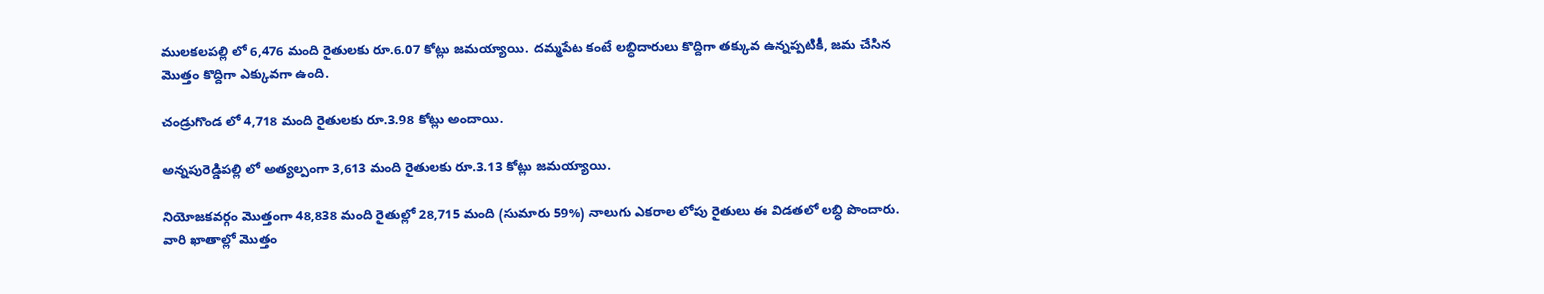ములకలపల్లి లో 6,476 మంది రైతులకు రూ.6.07 కోట్లు జమయ్యాయి. దమ్మపేట కంటే లబ్ధిదారులు కొద్దిగా తక్కువ ఉన్నప్పటికీ, జమ చేసిన మొత్తం కొద్దిగా ఎక్కువగా ఉంది.

చండ్రుగొండ లో 4,718 మంది రైతులకు రూ.3.98 కోట్లు అందాయి.

అన్నపురెడ్డిపల్లి లో అత్యల్పంగా 3,613 మంది రైతులకు రూ.3.13 కోట్లు జమయ్యాయి.

నియోజకవర్గం మొత్తంగా 48,838 మంది రైతుల్లో 28,715 మంది (సుమారు 59%) నాలుగు ఎకరాల లోపు రైతులు ఈ విడతలో లబ్ధి పొందారు. వారి ఖాతాల్లో మొత్తం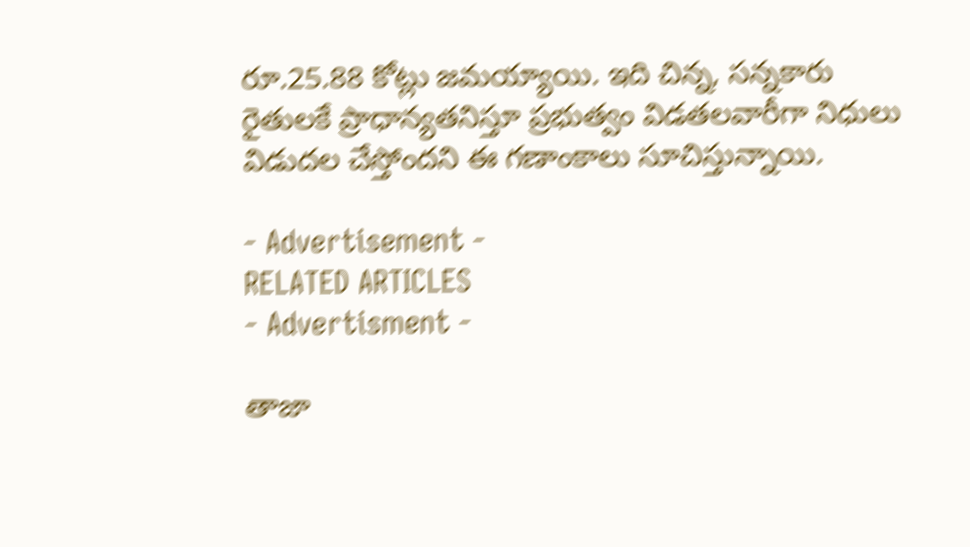రూ.25.88 కోట్లు జమయ్యాయి. ఇది చిన్న, సన్నకారు రైతులకే ప్రాధాన్యతనిస్తూ ప్రభుత్వం విడతలవారీగా నిధులు విడుదల చేస్తోందని ఈ గణాంకాలు సూచిస్తున్నాయి.

- Advertisement -
RELATED ARTICLES
- Advertisment -

తాజా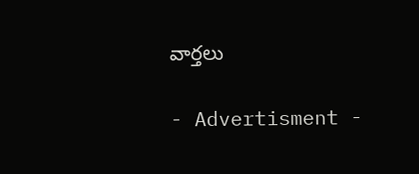వార్తలు

- Advertisment -